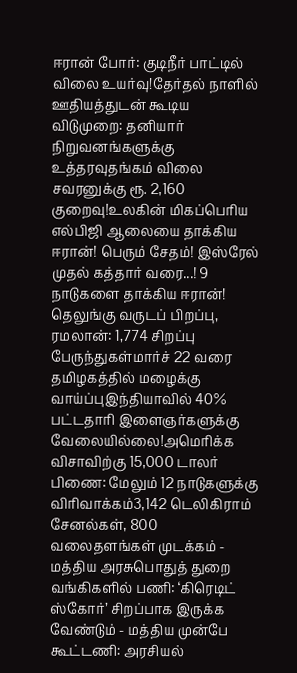ஈரான் போர்: குடிநீர் பாட்டில் விலை உயர்வு!தேர்தல் நாளில் ஊதியத்துடன் கூடிய விடுமுறை: தனியார் நிறுவனங்களுக்கு உத்தரவுதங்கம் விலை சவரனுக்கு ரூ. 2,160 குறைவு!உலகின் மிகப்பெரிய எல்பிஜி ஆலையை தாக்கிய ஈரான்! பெரும் சேதம்! இஸ்ரேல் முதல் கத்தார் வரை...! 9 நாடுகளை தாக்கிய ஈரான்! தெலுங்கு வருடப் பிறப்பு, ரமலான்: 1,774 சிறப்பு பேருந்துகள்மார்ச் 22 வரை தமிழகத்தில் மழைக்கு வாய்ப்புஇந்தியாவில் 40% பட்டதாரி இளைஞர்களுக்கு வேலையில்லை!அமெரிக்க விசாவிற்கு 15,000 டாலர் பிணை: மேலும் 12 நாடுகளுக்கு விரிவாக்கம்3,142 டெலிகிராம் சேனல்கள், 800 வலைதளங்கள் முடக்கம் - மத்திய அரசுபொதுத் துறை வங்கிகளில் பணி: ‘கிரெடிட் ஸ்கோர்’ சிறப்பாக இருக்க வேண்டும் - மத்திய முன்பே கூட்டணி: அரசியல்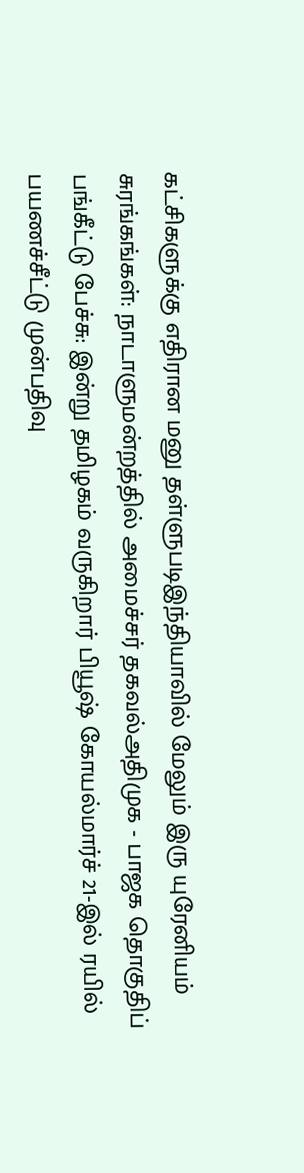கட்சிகளுக்கு எதிரான மனு தள்ளுபடிஇந்தியாவில் மேலும் இரு யுரேனியம் சுரங்கங்கள்: நாடாளுமன்றத்தில் அமைச்சர் தகவல்அதிமுக - பாஜக தொகுதிப் பங்கீட்டு பேச்சு: இன்று தமிழகம் வருகிறார் பியூஷ் கோயல்மார்ச் 21-இல் ரயில் பயணச்சீட்டு முன்பதிவு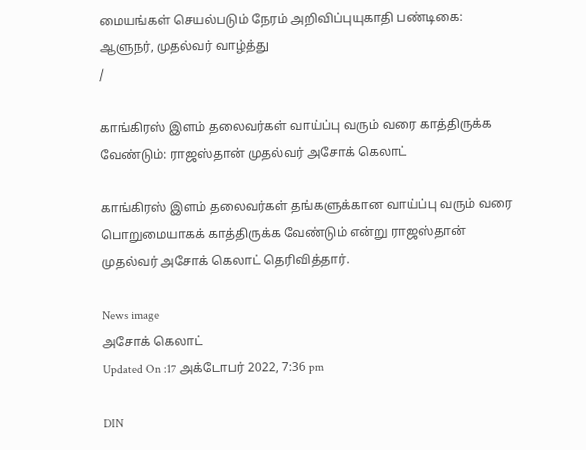மையங்கள் செயல்படும் நேரம் அறிவிப்புயுகாதி பண்டிகை: ஆளுநர், முதல்வர் வாழ்த்து
/

காங்கிரஸ் இளம் தலைவர்கள் வாய்ப்பு வரும் வரை காத்திருக்க வேண்டும்: ராஜஸ்தான் முதல்வர் அசோக் கெலாட்

காங்கிரஸ் இளம் தலைவர்கள் தங்களுக்கான வாய்ப்பு வரும் வரை பொறுமையாகக் காத்திருக்க வேண்டும் என்று ராஜஸ்தான் முதல்வர் அசோக் கெலாட் தெரிவித்தார்.

News image
அசோக் கெலாட்
Updated On :17 அக்டோபர் 2022, 7:36 pm

DIN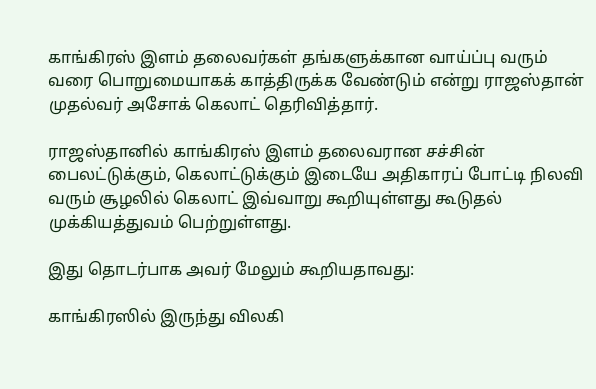காங்கிரஸ் இளம் தலைவர்கள் தங்களுக்கான வாய்ப்பு வரும் வரை பொறுமையாகக் காத்திருக்க வேண்டும் என்று ராஜஸ்தான் முதல்வர் அசோக் கெலாட் தெரிவித்தார்.

ராஜஸ்தானில் காங்கிரஸ் இளம் தலைவரான சச்சின் பைலட்டுக்கும், கெலாட்டுக்கும் இடையே அதிகாரப் போட்டி நிலவி வரும் சூழலில் கெலாட் இவ்வாறு கூறியுள்ளது கூடுதல் முக்கியத்துவம் பெற்றுள்ளது.

இது தொடர்பாக அவர் மேலும் கூறியதாவது:

காங்கிரஸில் இருந்து விலகி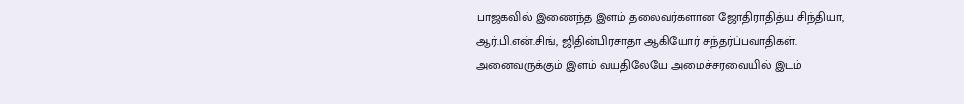பாஜகவில் இணைந்த இளம் தலைவர்களான ஜோதிராதித்ய சிந்தியா, ஆர்.பி.என்.சிங், ஜிதின்பிரசாதா ஆகியோர் சந்தர்ப்பவாதிகள். அனைவருக்கும் இளம் வயதிலேயே அமைச்சரவையில் இடம்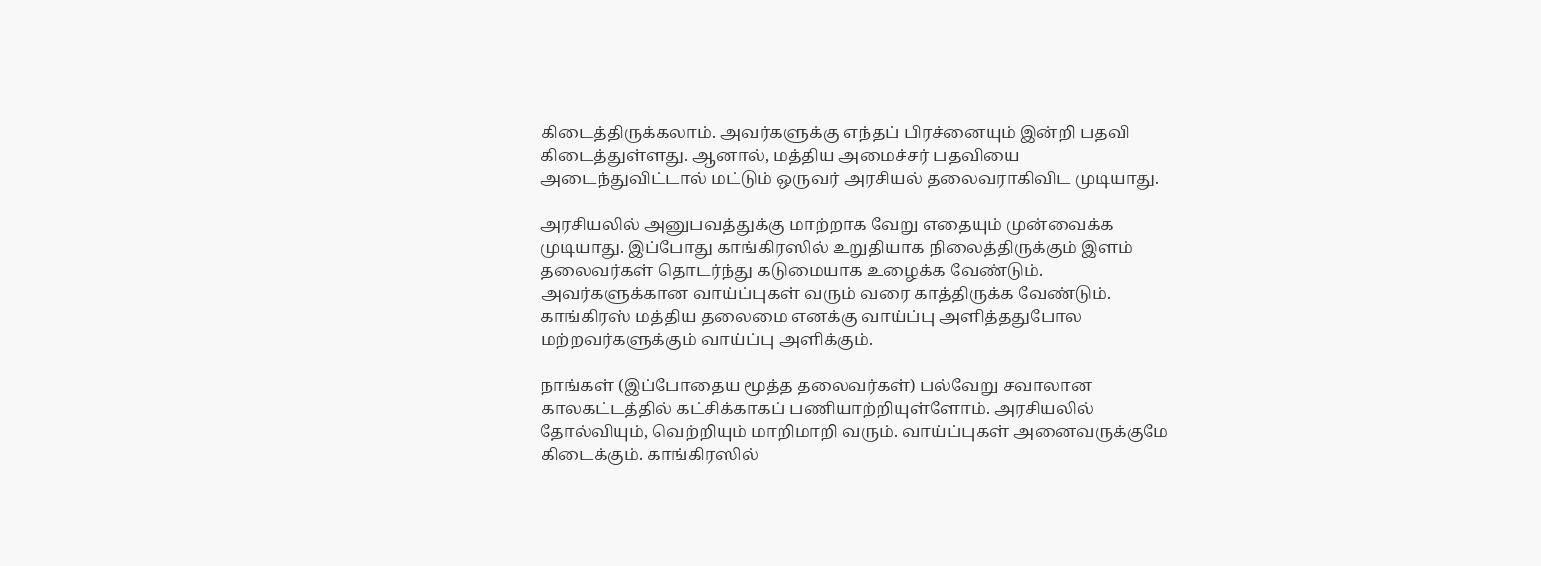கிடைத்திருக்கலாம். அவர்களுக்கு எந்தப் பிரச்னையும் இன்றி பதவி கிடைத்துள்ளது. ஆனால், மத்திய அமைச்சர் பதவியை அடைந்துவிட்டால் மட்டும் ஒருவர் அரசியல் தலைவராகிவிட முடியாது.

அரசியலில் அனுபவத்துக்கு மாற்றாக வேறு எதையும் முன்வைக்க முடியாது. இப்போது காங்கிரஸில் உறுதியாக நிலைத்திருக்கும் இளம் தலைவர்கள் தொடர்ந்து கடுமையாக உழைக்க வேண்டும். அவர்களுக்கான வாய்ப்புகள் வரும் வரை காத்திருக்க வேண்டும். காங்கிரஸ் மத்திய தலைமை எனக்கு வாய்ப்பு அளித்ததுபோல மற்றவர்களுக்கும் வாய்ப்பு அளிக்கும்.

நாங்கள் (இப்போதைய மூத்த தலைவர்கள்) பல்வேறு சவாலான காலகட்டத்தில் கட்சிக்காகப் பணியாற்றியுள்ளோம். அரசியலில் தோல்வியும், வெற்றியும் மாறிமாறி வரும். வாய்ப்புகள் அனைவருக்குமே கிடைக்கும். காங்கிரஸில்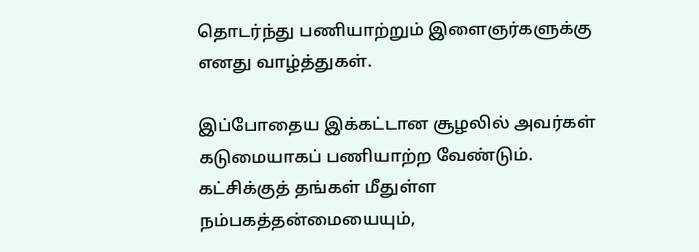தொடர்ந்து பணியாற்றும் இளைஞர்களுக்கு எனது வாழ்த்துகள்.

இப்போதைய இக்கட்டான சூழலில் அவர்கள் கடுமையாகப் பணியாற்ற வேண்டும். கட்சிக்குத் தங்கள் மீதுள்ள நம்பகத்தன்மையையும்,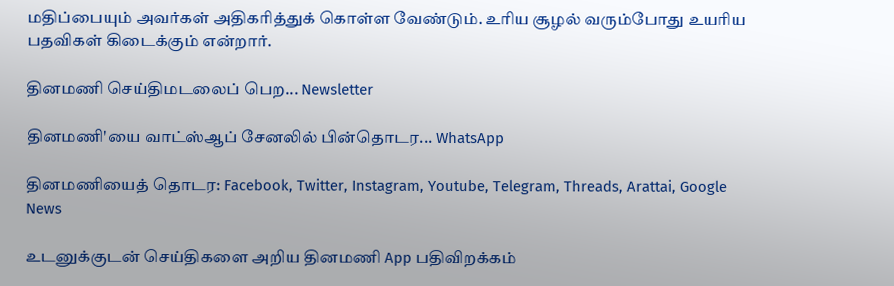மதிப்பையும் அவர்கள் அதிகரித்துக் கொள்ள வேண்டும். உரிய சூழல் வரும்போது உயரிய பதவிகள் கிடைக்கும் என்றார்.

தினமணி செய்திமடலைப் பெற... Newsletter

தினமணி'யை வாட்ஸ்ஆப் சேனலில் பின்தொடர... WhatsApp

தினமணியைத் தொடர: Facebook, Twitter, Instagram, Youtube, Telegram, Threads, Arattai, Google News

உடனுக்குடன் செய்திகளை அறிய தினமணி App பதிவிறக்கம்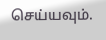செய்யவும்.